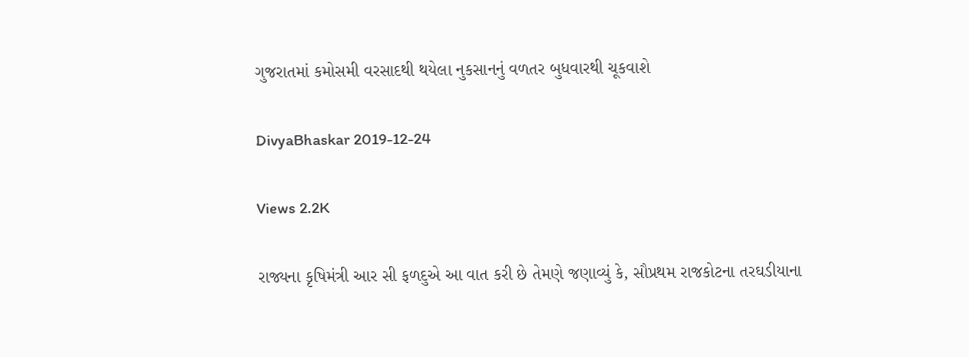ગુજરાતમાં કમોસમી વરસાદથી થયેલા નુકસાનનું વળતર બુધવારથી ચૂકવાશે

DivyaBhaskar 2019-12-24

Views 2.2K

રાજ્યના કૃષિમંત્રી આર સી ફળદુએ આ વાત કરી છે તેમણે જણાવ્યું કે, સૌપ્રથમ રાજકોટના તરઘડીયાના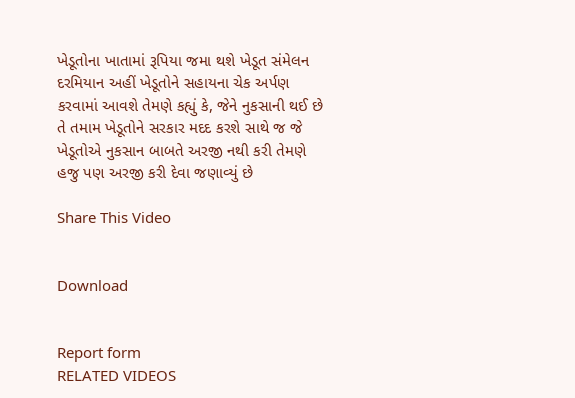ખેડૂતોના ખાતામાં રૂપિયા જમા થશે ખેડૂત સંમેલન દરમિયાન અહીં ખેડૂતોને સહાયના ચેક અર્પણ કરવામાં આવશે તેમણે કહ્યું કે, જેને નુકસાની થઈ છે તે તમામ ખેડૂતોને સરકાર મદદ કરશે સાથે જ જે ખેડૂતોએ નુકસાન બાબતે અરજી નથી કરી તેમણે હજુ પણ અરજી કરી દેવા જણાવ્યું છે

Share This Video


Download


Report form
RELATED VIDEOS